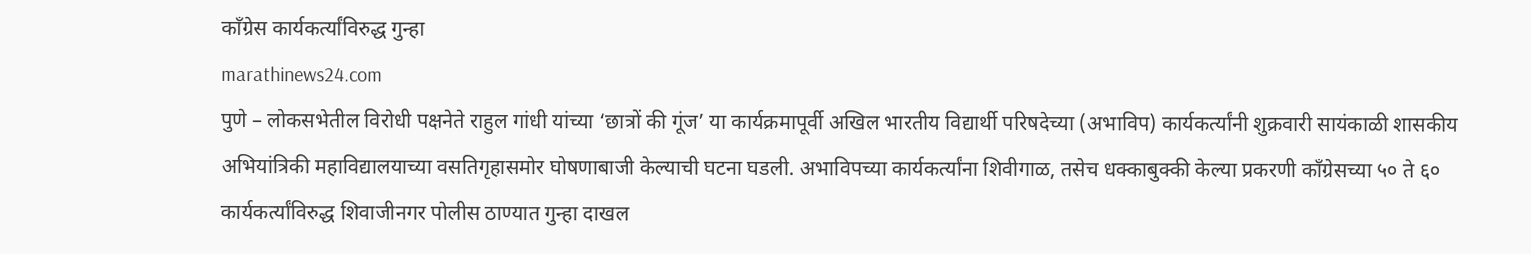काँग्रेस कार्यकर्त्यांविरुद्ध गुन्हा
marathinews24.com
पुणे – लोकसभेतील विरोधी पक्षनेते राहुल गांधी यांच्या ‘छात्रों की गूंज’ या कार्यक्रमापूर्वी अखिल भारतीय विद्यार्थी परिषदेच्या (अभाविप) कार्यकर्त्यांनी शुक्रवारी सायंकाळी शासकीय अभियांत्रिकी महाविद्यालयाच्या वसतिगृहासमोर घोषणाबाजी केल्याची घटना घडली. अभाविपच्या कार्यकर्त्यांना शिवीगाळ, तसेच धक्काबुक्की केल्या प्रकरणी काँग्रेसच्या ५० ते ६० कार्यकर्त्यांविरुद्ध शिवाजीनगर पोलीस ठाण्यात गुन्हा दाखल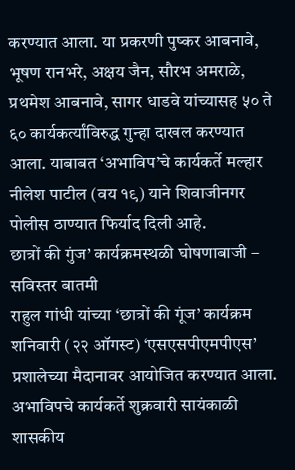करण्यात आला. या प्रकरणी पुष्कर आबनावे, भूषण रानभरे, अक्षय जैन, सौरभ अमराळे, प्रथमेश आबनावे, सागर धाडवे यांच्यासह ५० ते ६० कार्यकर्त्यांविरुद्ध गुन्हा दाखल करण्यात आला. याबाबत ‘अभाविप’चे कार्यकर्ते मल्हार नीलेश पाटील (वय १९) याने शिवाजीनगर पोलीस ठाण्यात फिर्याद दिली आहे.
छात्रों की गुंज’ कार्यक्रमस्थळी घोषणाबाजी – सविस्तर बातमी
राहुल गांधी यांच्या ‘छात्रों की गूंज’ कार्यक्रम शनिवारी (२२ ऑगस्ट) ‘एसएसपीएमपीएस’ प्रशालेच्या मैदानावर आयोजित करण्यात आला. अभाविपचे कार्यकर्ते शुक्रवारी सायंकाळी शासकीय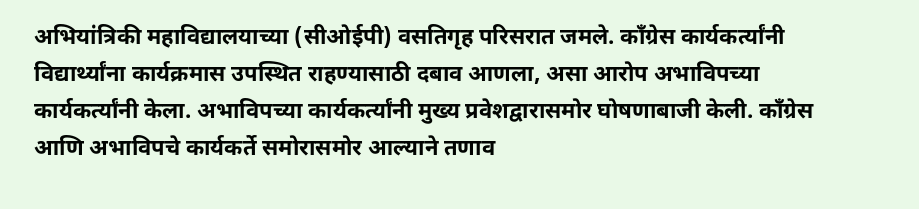अभियांत्रिकी महाविद्यालयाच्या (सीओईपी) वसतिगृह परिसरात जमले. काँग्रेस कार्यकर्त्यांनी विद्यार्थ्यांना कार्यक्रमास उपस्थित राहण्यासाठी दबाव आणला, असा आरोप अभाविपच्या कार्यकर्त्यांनी केला. अभाविपच्या कार्यकर्त्यांनी मुख्य प्रवेशद्वारासमोर घोषणाबाजी केली. काँग्रेस आणि अभाविपचे कार्यकर्ते समोरासमोर आल्याने तणाव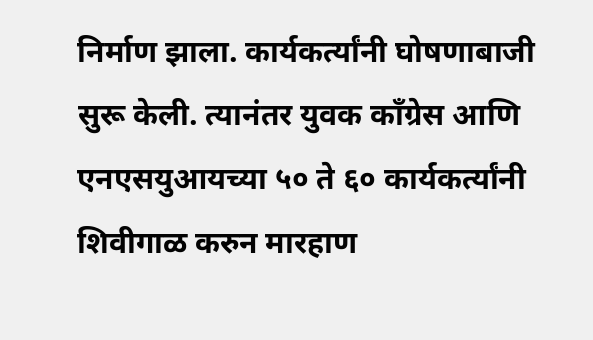निर्माण झाला. कार्यकर्त्यांनी घोषणाबाजी सुरू केली. त्यानंतर युवक काँग्रेस आणि एनएसयुआयच्या ५० ते ६० कार्यकर्त्यांनी शिवीगाळ करुन मारहाण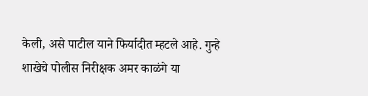केली, असे पाटील याने फिर्यादीत म्हटले आहे. गुन्हे शाखेचे पोलीस निरीक्षक अमर काळंगे या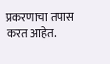प्रकरणाचा तपास करत आहेत.